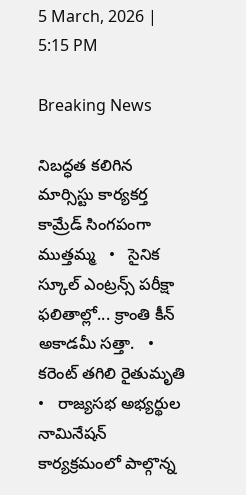5 March, 2026 | 5:15 PM

Breaking News

నిబద్ధత కలిగిన మార్సిస్టు కార్యకర్త కామ్రేడ్ సింగపంగా ముత్తమ్మ   •   సైనిక స్కూల్ ఎంట్రన్స్ పరీక్షా ఫలితాల్లో... క్రాంతి కీన్ అకాడమీ సత్తా.   •   కరెంట్ తగిలి రైతుమృతి   •   రాజ్యసభ అభ్యర్థుల నామినేషన్ కార్యక్రమంలో పాల్గొన్న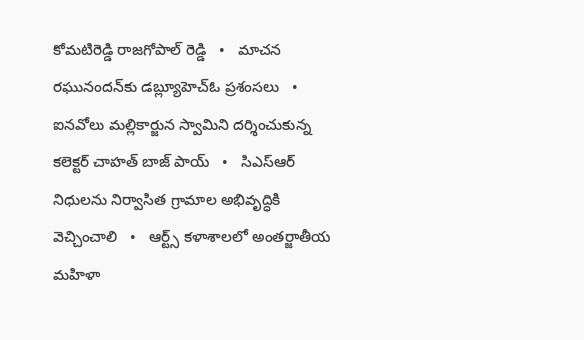కోమటిరెడ్డి రాజగోపాల్ రెడ్డి   •   మాచన రఘునందన్‌కు డబ్ల్యూహెచ్ఓ ప్రశంసలు   •   ఐనవోలు మల్లికార్జున స్వామిని దర్శించుకున్న కలెక్టర్ చాహత్ బాజ్ పాయ్   •   సిఎస్ఆర్ నిధులను నిర్వాసిత గ్రామాల అభివృద్ధికి వెచ్చించాలి   •   ఆర్ట్స్ కళాశాలలో అంతర్జాతీయ మహిళా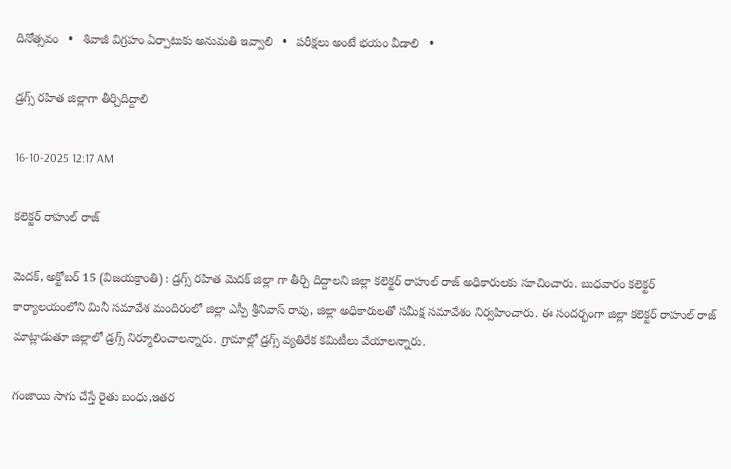దినోత్సవం   •   శివాజీ విగ్రహం ఏర్పాటుకు అనుమతి ఇవ్వాలి   •   పరీక్షలు అంటే భయం వీడాలి   •

డ్రగ్స్ రహిత జిల్లాగా తీర్చిదిద్దాలి

16-10-2025 12:17 AM

కలెక్టర్ రాహుల్ రాజ్

మెదక్, అక్టోబర్ 15 (విజయక్రాంతి) : డ్రగ్స్ రహిత మెదక్ జిల్లా గా తీర్చి దిద్దాలని జిల్లా కలెక్టర్ రాహుల్ రాజ్ అధికారులకు సూచించారు. బుధవారం కలెక్టర్ కార్యాలయంలోని మినీ సమావేశ మందిరంలో జిల్లా ఎస్పీ శ్రీనివాస్ రావు, జిల్లా అధికారులతో సమీక్ష సమావేశం నిర్వహించారు. ఈ సందర్భంగా జిల్లా కలెక్టర్ రాహుల్ రాజ్ మాట్లాడుతూ జిల్లాలో డ్రగ్స్ నిర్మూలించాలన్నారు. గ్రామాల్లో డ్రగ్స్ వ్యతిరేక కమిటీలు వేయాలన్నారు.

గంజాయి సాగు చేస్తే రైతు బంధు,ఇతర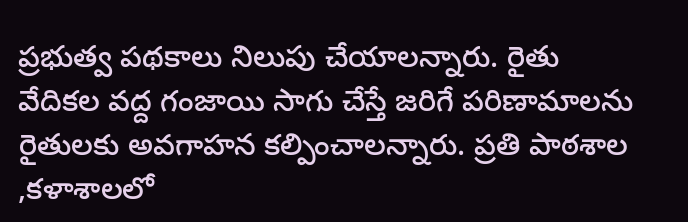ప్రభుత్వ పథకాలు నిలుపు చేయాలన్నారు. రైతు వేదికల వద్ద గంజాయి సాగు చేస్తే జరిగే పరిణామాలను రైతులకు అవగాహన కల్పించాలన్నారు. ప్రతి పాఠశాల ,కళాశాలలో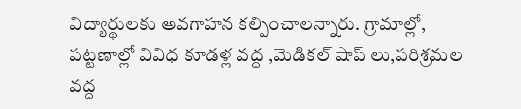విద్యార్థులకు అవగాహన కల్పించాలన్నారు. గ్రామాల్లో, పట్టణాల్లో వివిధ కూడళ్ల వద్ద ,మెడికల్ షాప్ లు,పరిశ్రమల వద్ద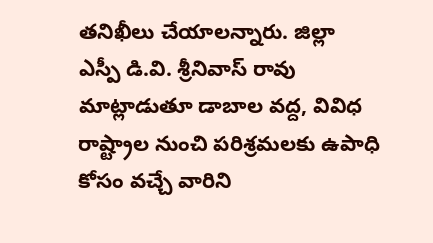తనిఖీలు చేయాలన్నారు. జిల్లా ఎస్పీ డి.వి. శ్రీనివాస్ రావు మాట్లాడుతూ డాబాల వద్ద, వివిధ రాష్ట్రాల నుంచి పరిశ్రమలకు ఉపాధి కోసం వచ్చే వారిని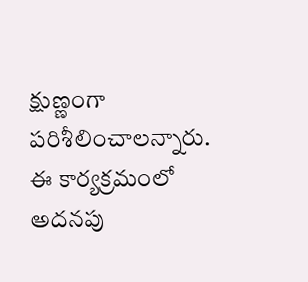క్షుణ్ణంగా పరిశీలించాలన్నారు. ఈ కార్యక్రమంలో అదనపు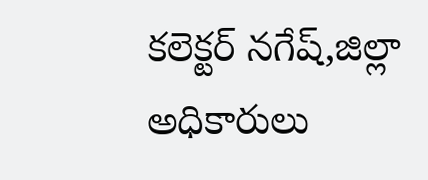కలెక్టర్ నగేష్,జిల్లా అధికారులు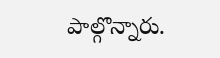పాల్గొన్నారు.